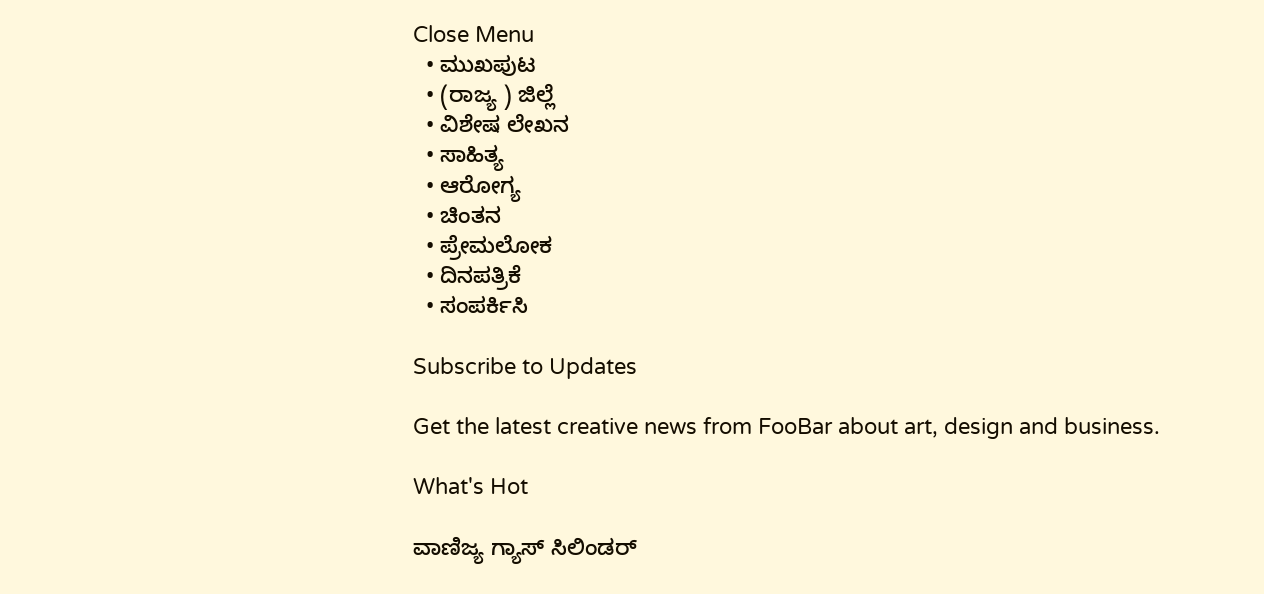Close Menu
  • ಮುಖಪುಟ
  • (ರಾಜ್ಯ ) ಜಿಲ್ಲೆ
  • ವಿಶೇಷ ಲೇಖನ
  • ಸಾಹಿತ್ಯ
  • ಆರೋಗ್ಯ
  • ಚಿಂತನ
  • ಪ್ರೇಮಲೋಕ
  • ದಿನಪತ್ರಿಕೆ
  • ಸಂಪರ್ಕಿಸಿ

Subscribe to Updates

Get the latest creative news from FooBar about art, design and business.

What's Hot

ವಾಣಿಜ್ಯ ಗ್ಯಾಸ್ ಸಿಲಿಂಡರ್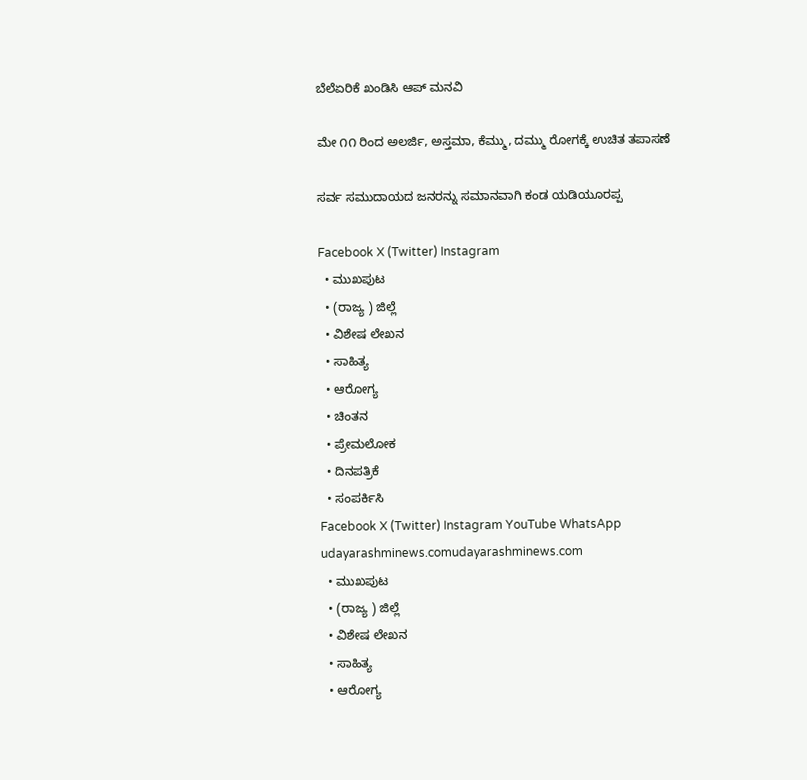ಬೆಲೆಏರಿಕೆ ಖಂಡಿಸಿ ಆಪ್ ಮನವಿ

ಮೇ ೧೧ ರಿಂದ ಅಲರ್ಜಿ, ಅಸ್ತಮಾ, ಕೆಮ್ಮು, ದಮ್ಮು ರೋಗಕ್ಕೆ ಉಚಿತ ತಪಾಸಣೆ

ಸರ್ವ ಸಮುದಾಯದ ಜನರನ್ನು ಸಮಾನವಾಗಿ ಕಂಡ ಯಡಿಯೂರಪ್ಪ

Facebook X (Twitter) Instagram
  • ಮುಖಪುಟ
  • (ರಾಜ್ಯ ) ಜಿಲ್ಲೆ
  • ವಿಶೇಷ ಲೇಖನ
  • ಸಾಹಿತ್ಯ
  • ಆರೋಗ್ಯ
  • ಚಿಂತನ
  • ಪ್ರೇಮಲೋಕ
  • ದಿನಪತ್ರಿಕೆ
  • ಸಂಪರ್ಕಿಸಿ
Facebook X (Twitter) Instagram YouTube WhatsApp
udayarashminews.comudayarashminews.com
  • ಮುಖಪುಟ
  • (ರಾಜ್ಯ ) ಜಿಲ್ಲೆ
  • ವಿಶೇಷ ಲೇಖನ
  • ಸಾಹಿತ್ಯ
  • ಆರೋಗ್ಯ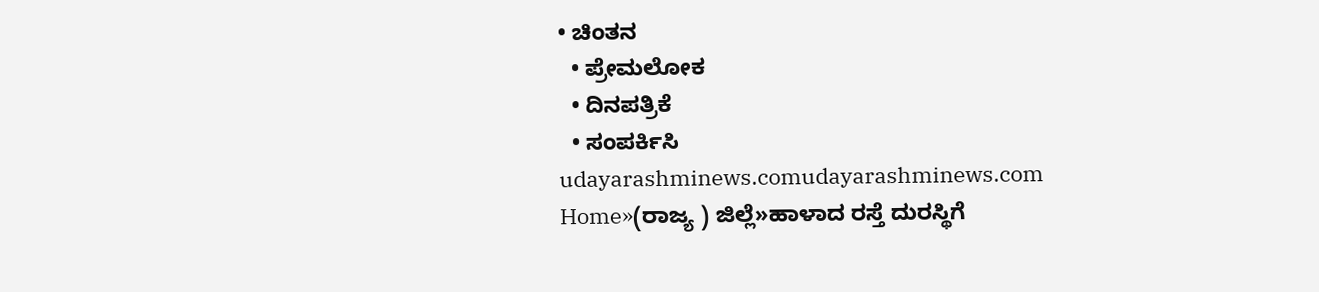• ಚಿಂತನ
  • ಪ್ರೇಮಲೋಕ
  • ದಿನಪತ್ರಿಕೆ
  • ಸಂಪರ್ಕಿಸಿ
udayarashminews.comudayarashminews.com
Home»(ರಾಜ್ಯ ) ಜಿಲ್ಲೆ»ಹಾಳಾದ ರಸ್ತೆ ದುರಸ್ಥಿಗೆ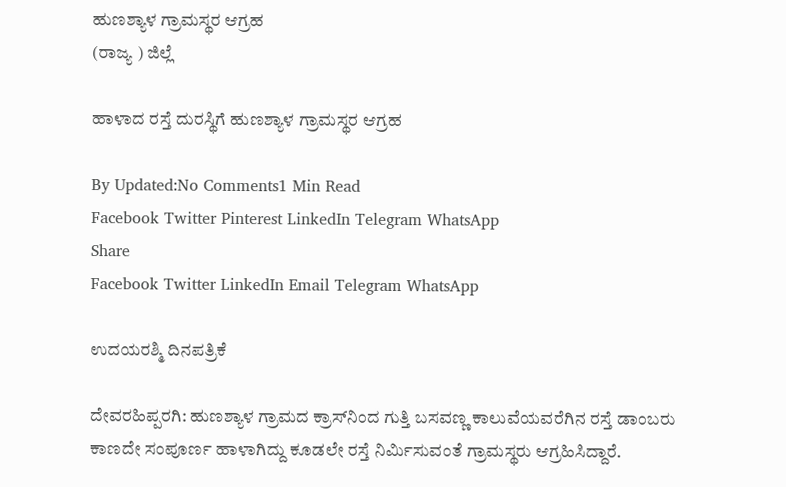ಹುಣಶ್ಯಾಳ ಗ್ರಾಮಸ್ಥರ ಆಗ್ರಹ
(ರಾಜ್ಯ ) ಜಿಲ್ಲೆ

ಹಾಳಾದ ರಸ್ತೆ ದುರಸ್ಥಿಗೆ ಹುಣಶ್ಯಾಳ ಗ್ರಾಮಸ್ಥರ ಆಗ್ರಹ

By Updated:No Comments1 Min Read
Facebook Twitter Pinterest LinkedIn Telegram WhatsApp
Share
Facebook Twitter LinkedIn Email Telegram WhatsApp

ಉದಯರಶ್ಮಿ ದಿನಪತ್ರಿಕೆ

ದೇವರಹಿಪ್ಪರಗಿ: ಹುಣಶ್ಯಾಳ ಗ್ರಾಮದ ಕ್ರಾಸ್‌ನಿಂದ ಗುತ್ತಿ ಬಸವಣ್ಣ ಕಾಲುವೆಯವರೆಗಿನ ರಸ್ತೆ ಡಾಂಬರು ಕಾಣದೇ ಸಂಪೂರ್ಣ ಹಾಳಾಗಿದ್ದು ಕೂಡಲೇ ರಸ್ತೆ ನಿರ್ಮಿಸುವಂತೆ ಗ್ರಾಮಸ್ಥರು ಆಗ್ರಹಿಸಿದ್ದಾರೆ.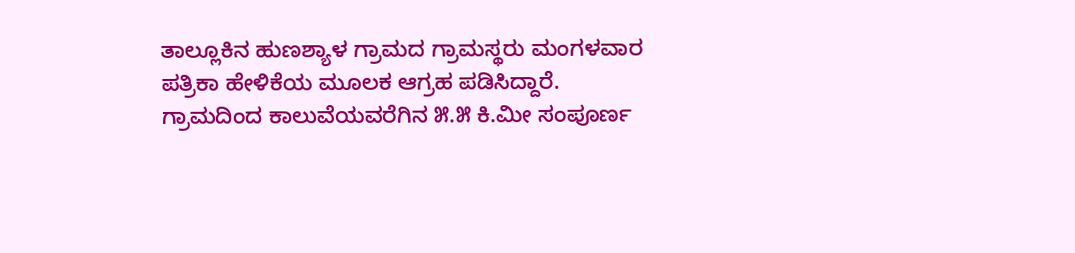ತಾಲ್ಲೂಕಿನ ಹುಣಶ್ಯಾಳ ಗ್ರಾಮದ ಗ್ರಾಮಸ್ಥರು ಮಂಗಳವಾರ ಪತ್ರಿಕಾ ಹೇಳಿಕೆಯ ಮೂಲಕ ಆಗ್ರಹ ಪಡಿಸಿದ್ದಾರೆ.
ಗ್ರಾಮದಿಂದ ಕಾಲುವೆಯವರೆಗಿನ ೫.೫ ಕಿ.ಮೀ ಸಂಪೂರ್ಣ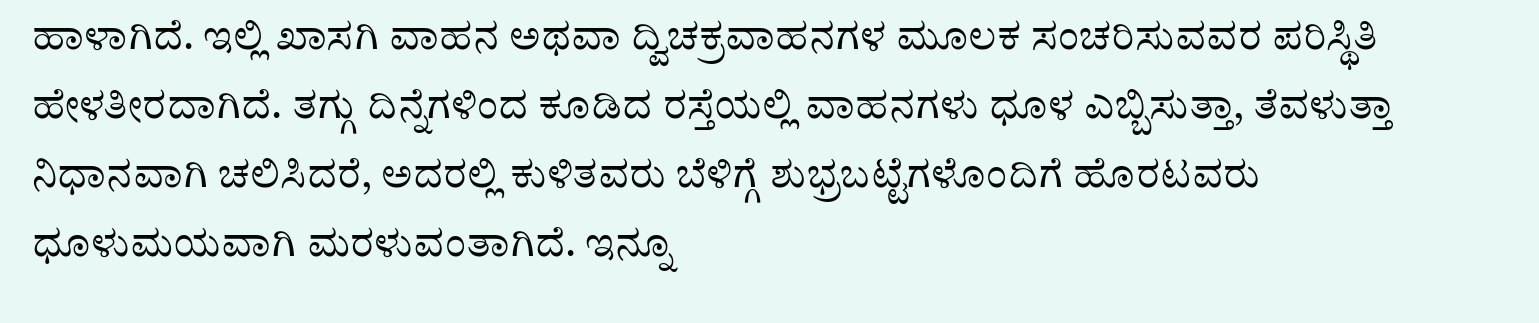ಹಾಳಾಗಿದೆ. ಇಲ್ಲಿ ಖಾಸಗಿ ವಾಹನ ಅಥವಾ ದ್ವಿಚಕ್ರವಾಹನಗಳ ಮೂಲಕ ಸಂಚರಿಸುವವರ ಪರಿಸ್ಥಿತಿ ಹೇಳತೀರದಾಗಿದೆ. ತಗ್ಗು ದಿನ್ನೆಗಳಿಂದ ಕೂಡಿದ ರಸ್ತೆಯಲ್ಲಿ ವಾಹನಗಳು ಧೂಳ ಎಬ್ಬಿಸುತ್ತಾ, ತೆವಳುತ್ತಾ ನಿಧಾನವಾಗಿ ಚಲಿಸಿದರೆ, ಅದರಲ್ಲಿ ಕುಳಿತವರು ಬೆಳಿಗ್ಗೆ ಶುಭ್ರಬಟ್ಟೆಗಳೊಂದಿಗೆ ಹೊರಟವರು ಧೂಳುಮಯವಾಗಿ ಮರಳುವಂತಾಗಿದೆ. ಇನ್ನೂ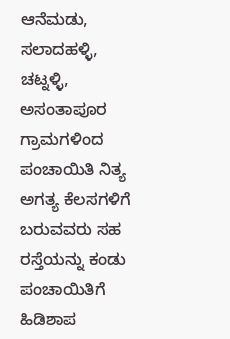ಆನೆಮಡು, ಸಲಾದಹಳ್ಳಿ, ಚಟ್ನಳ್ಳಿ, ಅಸಂತಾಪೂರ ಗ್ರಾಮಗಳಿಂದ ಪಂಚಾಯಿತಿ ನಿತ್ಯ ಅಗತ್ಯ ಕೆಲಸಗಳಿಗೆ ಬರುವವರು ಸಹ ರಸ್ತೆಯನ್ನು ಕಂಡು ಪಂಚಾಯಿತಿಗೆ ಹಿಡಿಶಾಪ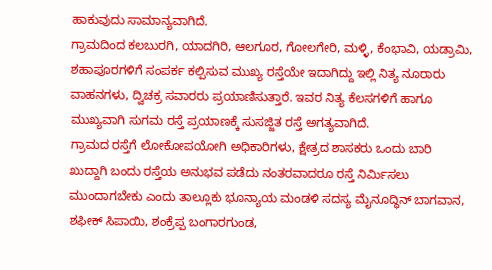ಹಾಕುವುದು ಸಾಮಾನ್ಯವಾಗಿದೆ.
ಗ್ರಾಮದಿಂದ ಕಲಬುರಗಿ, ಯಾದಗಿರಿ, ಆಲಗೂರ, ಗೋಲಗೇರಿ, ಮಳ್ಳಿ, ಕೆಂಭಾವಿ, ಯಡ್ರಾಮಿ, ಶಹಾಪೂರಗಳಿಗೆ ಸಂಪರ್ಕ ಕಲ್ಪಿಸುವ ಮುಖ್ಯ ರಸ್ತೆಯೇ ಇದಾಗಿದ್ದು ಇಲ್ಲಿ ನಿತ್ಯ ನೂರಾರು ವಾಹನಗಳು, ದ್ವಿಚಕ್ರ ಸವಾರರು ಪ್ರಯಾಣಿಸುತ್ತಾರೆ. ಇವರ ನಿತ್ಯ ಕೆಲಸಗಳಿಗೆ ಹಾಗೂ ಮುಖ್ಯವಾಗಿ ಸುಗಮ ರಸ್ತೆ ಪ್ರಯಾಣಕ್ಕೆ ಸುಸಜ್ಜಿತ ರಸ್ತೆ ಅಗತ್ಯವಾಗಿದೆ.
ಗ್ರಾಮದ ರಸ್ತೆಗೆ ಲೋಕೋಪಯೋಗಿ ಅಧಿಕಾರಿಗಳು, ಕ್ಷೇತ್ರದ ಶಾಸಕರು ಒಂದು ಬಾರಿ ಖುದ್ದಾಗಿ ಬಂದು ರಸ್ತೆಯ ಅನುಭವ ಪಡೆದು ನಂತರವಾದರೂ ರಸ್ತೆ ನಿರ್ಮಿಸಲು ಮುಂದಾಗಬೇಕು ಎಂದು ತಾಲ್ಲೂಕು ಭೂನ್ಯಾಯ ಮಂಡಳಿ ಸದಸ್ಯ ಮೈನೂದ್ಧಿನ್ ಬಾಗವಾನ, ಶಫೀಕ್ ಸಿಪಾಯಿ, ಶಂಕ್ರೆಪ್ಪ ಬಂಗಾರಗುಂಡ,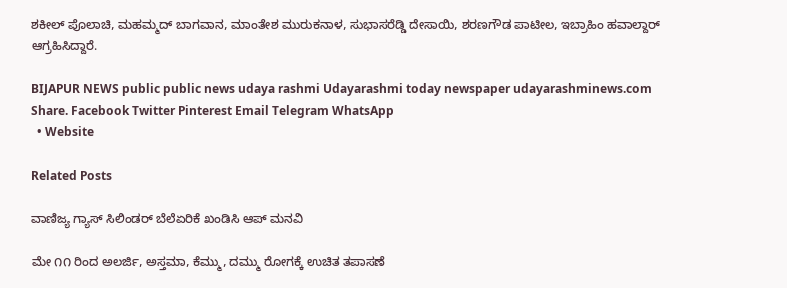ಶಕೀಲ್ ಪೊಲಾಚಿ, ಮಹಮ್ಮದ್ ಬಾಗವಾನ, ಮಾಂತೇಶ ಮುರುಕನಾಳ, ಸುಭಾಸರೆಡ್ಡಿ ದೇಸಾಯಿ, ಶರಣಗೌಡ ಪಾಟೀಲ, ಇಬ್ರಾಹಿಂ ಹವಾಲ್ದಾರ್ ಆಗ್ರಹಿಸಿದ್ದಾರೆ.

BIJAPUR NEWS public public news udaya rashmi Udayarashmi today newspaper udayarashminews.com
Share. Facebook Twitter Pinterest Email Telegram WhatsApp
  • Website

Related Posts

ವಾಣಿಜ್ಯ ಗ್ಯಾಸ್ ಸಿಲಿಂಡರ್ ಬೆಲೆಏರಿಕೆ ಖಂಡಿಸಿ ಆಪ್ ಮನವಿ

ಮೇ ೧೧ ರಿಂದ ಅಲರ್ಜಿ, ಅಸ್ತಮಾ, ಕೆಮ್ಮು, ದಮ್ಮು ರೋಗಕ್ಕೆ ಉಚಿತ ತಪಾಸಣೆ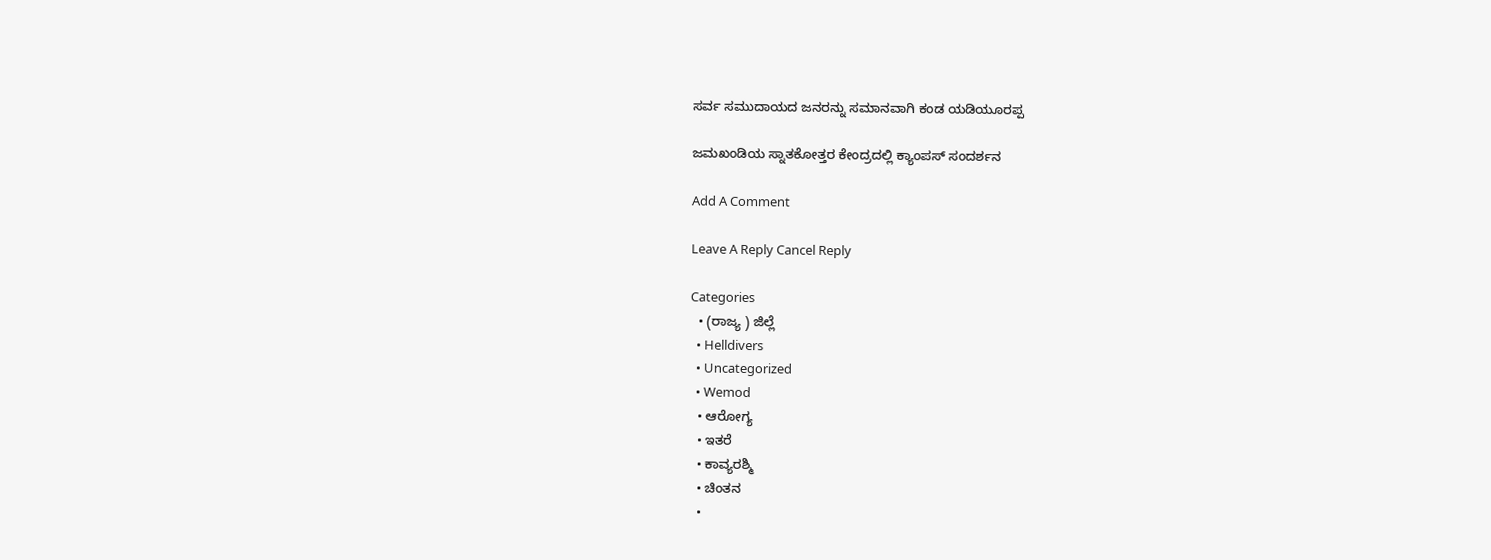ಸರ್ವ ಸಮುದಾಯದ ಜನರನ್ನು ಸಮಾನವಾಗಿ ಕಂಡ ಯಡಿಯೂರಪ್ಪ

ಜಮಖಂಡಿಯ ಸ್ನಾತಕೋತ್ತರ ಕೇಂದ್ರದಲ್ಲಿ ಕ್ಯಾಂಪಸ್ ಸಂದರ್ಶನ

Add A Comment

Leave A Reply Cancel Reply

Categories
  • (ರಾಜ್ಯ ) ಜಿಲ್ಲೆ
  • Helldivers
  • Uncategorized
  • Wemod
  • ಆರೋಗ್ಯ
  • ಇತರೆ
  • ಕಾವ್ಯರಶ್ಮಿ
  • ಚಿಂತನ
  •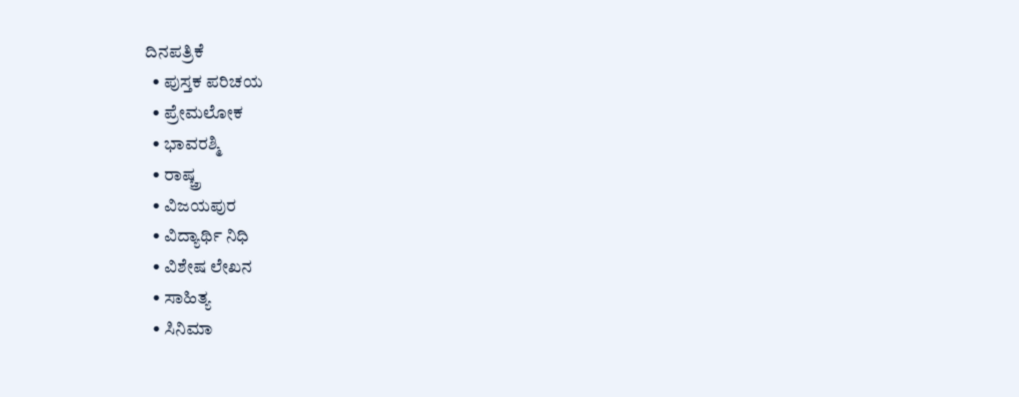ದಿನಪತ್ರಿಕೆ
  • ಪುಸ್ತಕ ಪರಿಚಯ
  • ಪ್ರೇಮಲೋಕ
  • ಭಾವರಶ್ಮಿ
  • ರಾಷ್ಚ್ರ
  • ವಿಜಯಪುರ
  • ವಿದ್ಯಾರ್ಥಿ ನಿಧಿ
  • ವಿಶೇಷ ಲೇಖನ
  • ಸಾಹಿತ್ಯ
  • ಸಿನಿಮಾ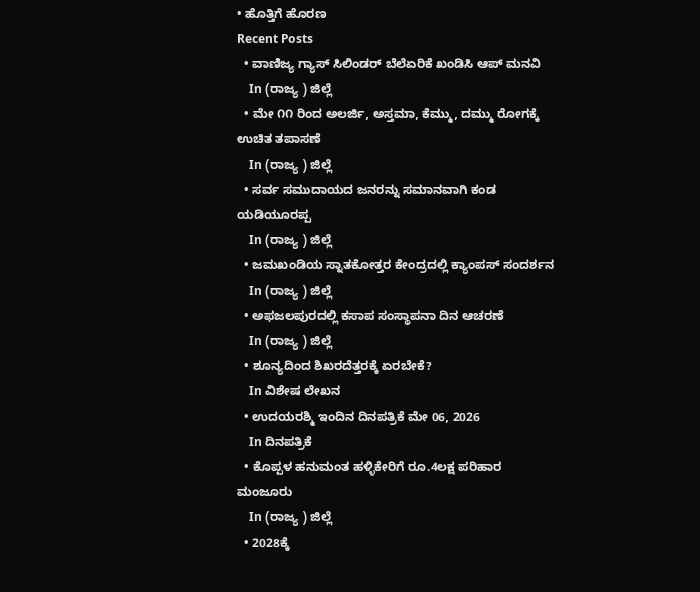• ಹೊತ್ತಿಗೆ ಹೊರಣ
Recent Posts
  • ವಾಣಿಜ್ಯ ಗ್ಯಾಸ್ ಸಿಲಿಂಡರ್ ಬೆಲೆಏರಿಕೆ ಖಂಡಿಸಿ ಆಪ್ ಮನವಿ
    In (ರಾಜ್ಯ ) ಜಿಲ್ಲೆ
  • ಮೇ ೧೧ ರಿಂದ ಅಲರ್ಜಿ, ಅಸ್ತಮಾ, ಕೆಮ್ಮು, ದಮ್ಮು ರೋಗಕ್ಕೆ ಉಚಿತ ತಪಾಸಣೆ
    In (ರಾಜ್ಯ ) ಜಿಲ್ಲೆ
  • ಸರ್ವ ಸಮುದಾಯದ ಜನರನ್ನು ಸಮಾನವಾಗಿ ಕಂಡ ಯಡಿಯೂರಪ್ಪ
    In (ರಾಜ್ಯ ) ಜಿಲ್ಲೆ
  • ಜಮಖಂಡಿಯ ಸ್ನಾತಕೋತ್ತರ ಕೇಂದ್ರದಲ್ಲಿ ಕ್ಯಾಂಪಸ್ ಸಂದರ್ಶನ
    In (ರಾಜ್ಯ ) ಜಿಲ್ಲೆ
  • ಅಫಜಲಪುರದಲ್ಲಿ ಕಸಾಪ ಸಂಸ್ಥಾಪನಾ ದಿನ ಆಚರಣೆ
    In (ರಾಜ್ಯ ) ಜಿಲ್ಲೆ
  • ಶೂನ್ಯದಿಂದ ಶಿಖರದೆತ್ತರಕ್ಕೆ ಏರಬೇಕೆ?
    In ವಿಶೇಷ ಲೇಖನ
  • ಉದಯರಶ್ಮಿ ಇಂದಿನ ದಿನಪತ್ರಿಕೆ ಮೇ 06, 2026
    In ದಿನಪತ್ರಿಕೆ
  • ಕೊಪ್ಪಳ ಹನುಮಂತ ಹಳ್ಳಿಕೇರಿಗೆ ರೂ.4ಲಕ್ಷ ಪರಿಹಾರ ಮಂಜೂರು
    In (ರಾಜ್ಯ ) ಜಿಲ್ಲೆ
  • 2028ಕ್ಕೆ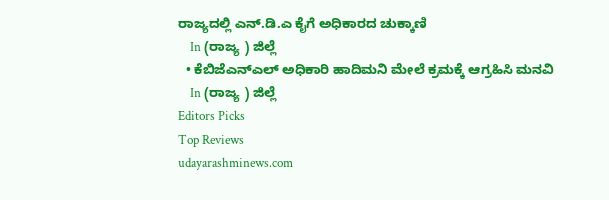ರಾಜ್ಯದಲ್ಲಿ ಎನ್.ಡಿ.ಎ ಕೈಗೆ ಅಧಿಕಾರದ ಚುಕ್ಕಾಣಿ
    In (ರಾಜ್ಯ ) ಜಿಲ್ಲೆ
  • ಕೆಬಿಜೆಎನ್‌ಎಲ್ ಅಧಿಕಾರಿ ಹಾದಿಮನಿ ಮೇಲೆ ಕ್ರಮಕ್ಕೆ ಆಗ್ರಹಿಸಿ ಮನವಿ
    In (ರಾಜ್ಯ ) ಜಿಲ್ಲೆ
Editors Picks
Top Reviews
udayarashminews.com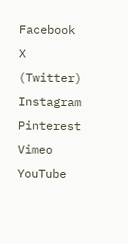Facebook X (Twitter) Instagram Pinterest Vimeo YouTube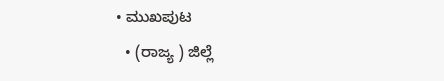• ಮುಖಪುಟ
  • (ರಾಜ್ಯ ) ಜಿಲ್ಲೆ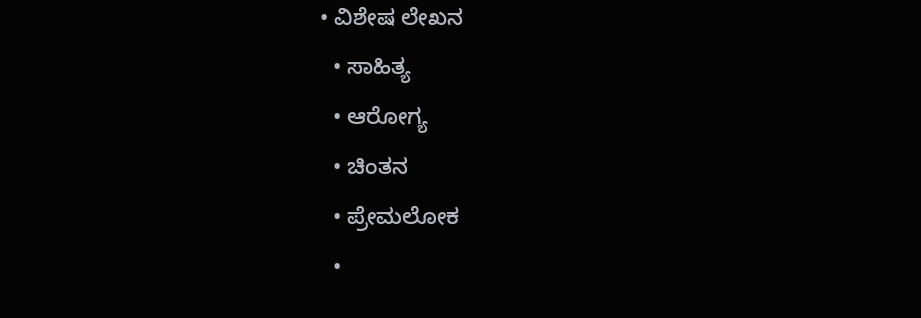• ವಿಶೇಷ ಲೇಖನ
  • ಸಾಹಿತ್ಯ
  • ಆರೋಗ್ಯ
  • ಚಿಂತನ
  • ಪ್ರೇಮಲೋಕ
  •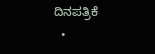ದಿನಪತ್ರಿಕೆ
  •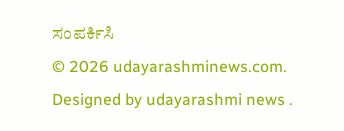ಸಂಪರ್ಕಿಸಿ
© 2026 udayarashminews.com. Designed by udayarashmi news .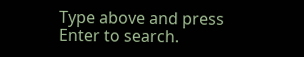Type above and press Enter to search.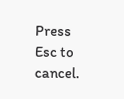Press Esc to cancel.